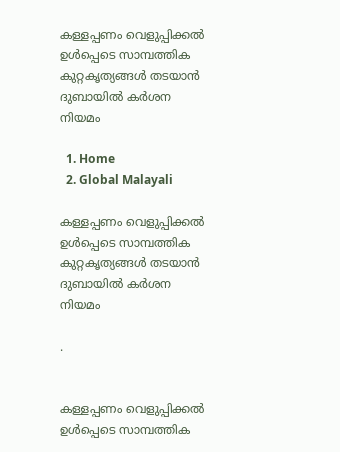കള്ളപ്പണം വെളുപ്പിക്കൽ ഉൾപ്പെടെ സാമ്പത്തിക കുറ്റകൃത്യങ്ങൾ തടയാൻ ദുബായിൽ കർശന നിയമം

  1. Home
  2. Global Malayali

കള്ളപ്പണം വെളുപ്പിക്കൽ ഉൾപ്പെടെ സാമ്പത്തിക കുറ്റകൃത്യങ്ങൾ തടയാൻ ദുബായിൽ കർശന നിയമം

.


കള്ളപ്പണം വെളുപ്പിക്കൽ ഉൾപ്പെടെ സാമ്പത്തിക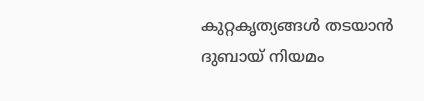കുറ്റകൃത്യങ്ങൾ തടയാൻ ദുബായ് നിയമം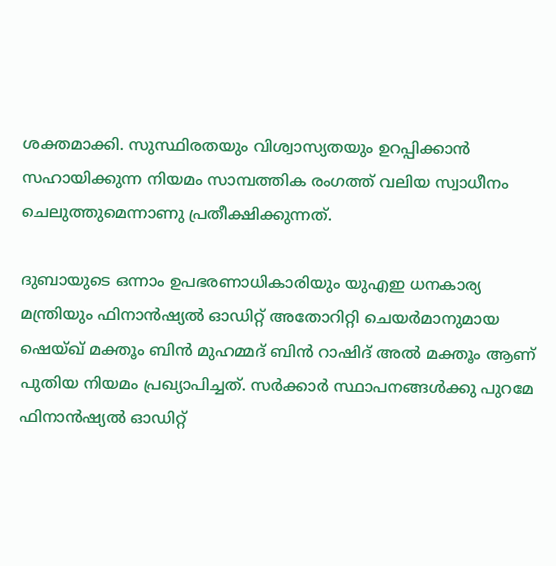ശക്തമാക്കി. സുസ്ഥിരതയും വിശ്വാസ്യതയും ഉറപ്പിക്കാൻ സഹായിക്കുന്ന നിയമം സാമ്പത്തിക രംഗത്ത് വലിയ സ്വാധീനം ചെലുത്തുമെന്നാണു പ്രതീക്ഷിക്കുന്നത്.

ദുബായുടെ ഒന്നാം ഉപഭരണാധികാരിയും യുഎഇ ധനകാര്യ മന്ത്രിയും ഫിനാൻഷ്യൽ ഓഡിറ്റ് അതോറിറ്റി ചെയർമാനുമായ ഷെയ്ഖ് മക്തൂം ബിൻ മുഹമ്മദ് ബിൻ റാഷിദ് അൽ മക്തൂം ആണ് പുതിയ നിയമം പ്രഖ്യാപിച്ചത്. സർക്കാർ സ്ഥാപനങ്ങൾക്കു പുറമേ ഫിനാൻഷ്യൽ ഓഡിറ്റ്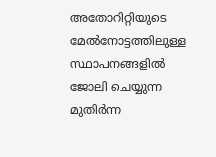അതോറിറ്റിയുടെ മേൽനോട്ടത്തിലുള്ള സ്ഥാപനങ്ങളിൽ ജോലി ചെയ്യുന്ന മുതിർന്ന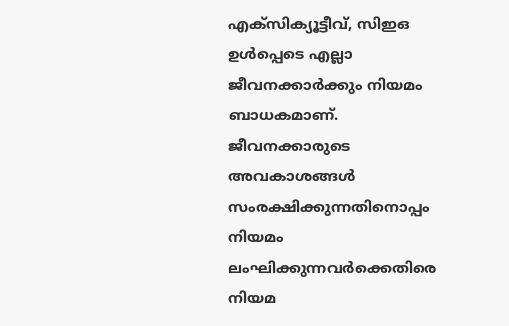എക്‌സിക്യൂട്ടീവ്, സിഇഒ ഉൾപ്പെടെ എല്ലാ ജീവനക്കാർക്കും നിയമം ബാധകമാണ്. ജീവനക്കാരുടെ അവകാശങ്ങൾ സംരക്ഷിക്കുന്നതിനൊപ്പം നിയമം ലംഘിക്കുന്നവർക്കെതിരെ നിയമ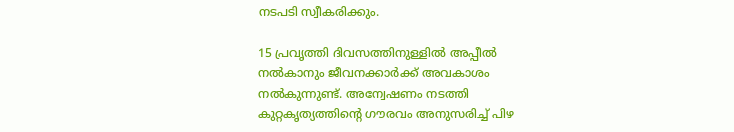നടപടി സ്വീകരിക്കും.

15 പ്രവൃത്തി ദിവസത്തിനുള്ളിൽ അപ്പീൽ നൽകാനും ജീവനക്കാർക്ക് അവകാശം നൽകുന്നുണ്ട്. അന്വേഷണം നടത്തി കുറ്റകൃത്യത്തിന്റെ ഗൗരവം അനുസരിച്ച് പിഴ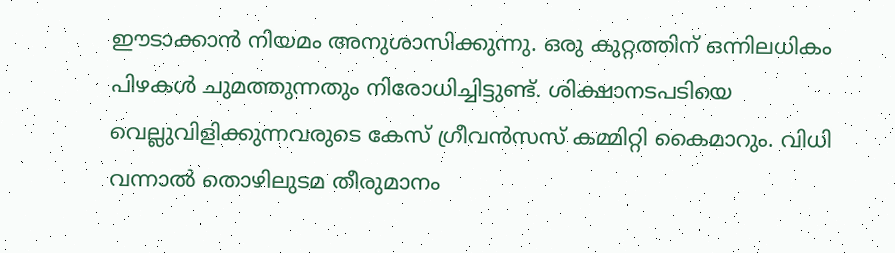ഈടാക്കാൻ നിയമം അനുശാസിക്കുന്നു. ഒരു കുറ്റത്തിന് ഒന്നിലധികം പിഴകൾ ചുമത്തുന്നതും നിരോധിച്ചിട്ടുണ്ട്. ശിക്ഷാനടപടിയെ വെല്ലുവിളിക്കുന്നവരുടെ കേസ് ഗ്രീവൻസസ് കമ്മിറ്റി കൈമാറും. വിധി വന്നാൽ തൊഴിലുടമ തീരുമാനം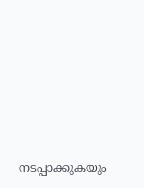നടപ്പാക്കുകയും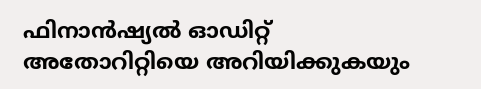ഫിനാൻഷ്യൽ ഓഡിറ്റ് അതോറിറ്റിയെ അറിയിക്കുകയും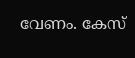വേണം. കേസ്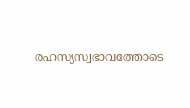രഹസ്യസ്വഭാവത്തോടെ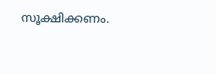സൂക്ഷിക്കണം.